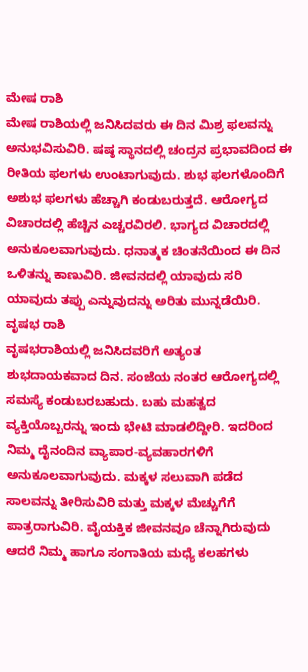ಮೇಷ ರಾಶಿ
ಮೇಷ ರಾಶಿಯಲ್ಲಿ ಜನಿಸಿದವರು ಈ ದಿನ ಮಿಶ್ರ ಫಲವನ್ನು ಅನುಭವಿಸುವಿರಿ. ಷಷ್ಠ ಸ್ಥಾನದಲ್ಲಿ ಚಂದ್ರನ ಪ್ರಭಾವದಿಂದ ಈ ರೀತಿಯ ಫಲಗಳು ಉಂಟಾಗುವುದು. ಶುಭ ಫಲಗಳೊಂದಿಗೆ ಅಶುಭ ಫಲಗಳು ಹೆಚ್ಚಾಗಿ ಕಂಡುಬರುತ್ತದೆ. ಆರೋಗ್ಯದ ವಿಚಾರದಲ್ಲಿ ಹೆಚ್ಚಿನ ಎಚ್ಚರವಿರಲಿ. ಭಾಗ್ಯದ ವಿಚಾರದಲ್ಲಿ ಅನುಕೂಲವಾಗುವುದು. ಧನಾತ್ಮಕ ಚಿಂತನೆಯಿಂದ ಈ ದಿನ ಒಳಿತನ್ನು ಕಾಣುವಿರಿ. ಜೀವನದಲ್ಲಿ ಯಾವುದು ಸರಿ ಯಾವುದು ತಪ್ಪು ಎನ್ನುವುದನ್ನು ಅರಿತು ಮುನ್ನಡೆಯಿರಿ.
ವೃಷಭ ರಾಶಿ
ವೃಷಭರಾಶಿಯಲ್ಲಿ ಜನಿಸಿದವರಿಗೆ ಅತ್ಯಂತ ಶುಭದಾಯಕವಾದ ದಿನ. ಸಂಜೆಯ ನಂತರ ಆರೋಗ್ಯದಲ್ಲಿ ಸಮಸ್ಯೆ ಕಂಡುಬರಬಹುದು. ಬಹು ಮಹತ್ವದ ವ್ಯಕ್ತಿಯೊಬ್ಬರನ್ನು ಇಂದು ಭೇಟಿ ಮಾಡಲಿದ್ದೀರಿ. ಇದರಿಂದ ನಿಮ್ಮ ದೈನಂದಿನ ವ್ಯಾಪಾರ-ವ್ಯವಹಾರಗಳಿಗೆ ಅನುಕೂಲವಾಗುವುದು. ಮಕ್ಕಳ ಸಲುವಾಗಿ ಪಡೆದ ಸಾಲವನ್ನು ತೀರಿಸುವಿರಿ ಮತ್ತು ಮಕ್ಕಳ ಮೆಚ್ಚುಗೆಗೆ ಪಾತ್ರರಾಗುವಿರಿ. ವೈಯಕ್ತಿಕ ಜೀವನವೂ ಚೆನ್ನಾಗಿರುವುದು ಆದರೆ ನಿಮ್ಮ ಹಾಗೂ ಸಂಗಾತಿಯ ಮಧ್ಯೆ ಕಲಹಗಳು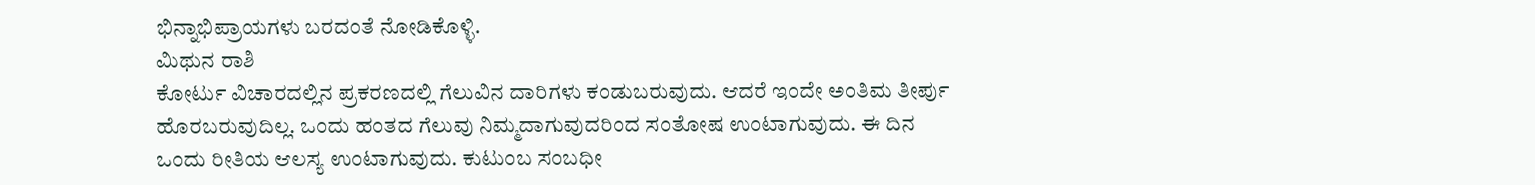ಭಿನ್ನಾಭಿಪ್ರಾಯಗಳು ಬರದಂತೆ ನೋಡಿಕೊಳ್ಳಿ.
ಮಿಥುನ ರಾಶಿ
ಕೋರ್ಟು ವಿಚಾರದಲ್ಲಿನ ಪ್ರಕರಣದಲ್ಲಿ ಗೆಲುವಿನ ದಾರಿಗಳು ಕಂಡುಬರುವುದು. ಆದರೆ ಇಂದೇ ಅಂತಿಮ ತೀರ್ಪು ಹೊರಬರುವುದಿಲ್ಲ. ಒಂದು ಹಂತದ ಗೆಲುವು ನಿಮ್ಮದಾಗುವುದರಿಂದ ಸಂತೋಷ ಉಂಟಾಗುವುದು. ಈ ದಿನ ಒಂದು ರೀತಿಯ ಆಲಸ್ಯ ಉಂಟಾಗುವುದು. ಕುಟುಂಬ ಸಂಬಧೀ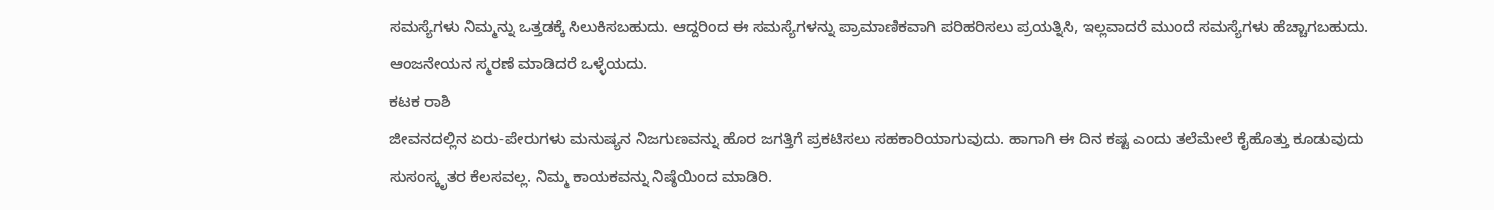ಸಮಸ್ಯೆಗಳು ನಿಮ್ಮನ್ನು ಒತ್ತಡಕ್ಕೆ ಸಿಲುಕಿಸಬಹುದು. ಆದ್ದರಿಂದ ಈ ಸಮಸ್ಯೆಗಳನ್ನು ಪ್ರಾಮಾಣಿಕವಾಗಿ ಪರಿಹರಿಸಲು ಪ್ರಯತ್ನಿಸಿ, ಇಲ್ಲವಾದರೆ ಮುಂದೆ ಸಮಸ್ಯೆಗಳು ಹೆಚ್ಚಾಗಬಹುದು. ಆಂಜನೇಯನ ಸ್ಮರಣೆ ಮಾಡಿದರೆ ಒಳ್ಳೆಯದು.
ಕಟಕ ರಾಶಿ
ಜೀವನದಲ್ಲಿನ ಏರು-ಪೇರುಗಳು ಮನುಷ್ಯನ ನಿಜಗುಣವನ್ನು ಹೊರ ಜಗತ್ತಿಗೆ ಪ್ರಕಟಿಸಲು ಸಹಕಾರಿಯಾಗುವುದು. ಹಾಗಾಗಿ ಈ ದಿನ ಕಷ್ಟ ಎಂದು ತಲೆಮೇಲೆ ಕೈಹೊತ್ತು ಕೂಡುವುದು ಸುಸಂಸ್ಕೃತರ ಕೆಲಸವಲ್ಲ. ನಿಮ್ಮ ಕಾಯಕವನ್ನು ನಿಷ್ಠೆಯಿಂದ ಮಾಡಿರಿ.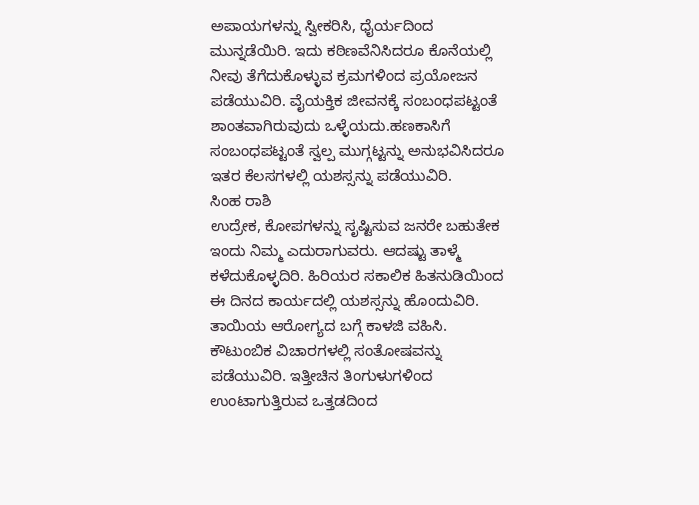ಅಪಾಯಗಳನ್ನು ಸ್ವೀಕರಿಸಿ, ಧೈರ್ಯದಿಂದ ಮುನ್ನಡೆಯಿರಿ. ಇದು ಕಠಿಣವೆನಿಸಿದರೂ ಕೊನೆಯಲ್ಲಿ ನೀವು ತೆಗೆದುಕೊಳ್ಳುವ ಕ್ರಮಗಳಿಂದ ಪ್ರಯೋಜನ ಪಡೆಯುವಿರಿ. ವೈಯಕ್ತಿಕ ಜೀವನಕ್ಕೆ ಸಂಬಂಧಪಟ್ಟಂತೆ ಶಾಂತವಾಗಿರುವುದು ಒಳ್ಳೆಯದು.ಹಣಕಾಸಿಗೆ ಸಂಬಂಧಪಟ್ಟಂತೆ ಸ್ವಲ್ಪ ಮುಗ್ಗಟ್ಟನ್ನು ಅನುಭವಿಸಿದರೂ ಇತರ ಕೆಲಸಗಳಲ್ಲಿ ಯಶಸ್ಸನ್ನು ಪಡೆಯುವಿರಿ.
ಸಿಂಹ ರಾಶಿ
ಉದ್ರೇಕ, ಕೋಪಗಳನ್ನು ಸೃಷ್ಟಿಸುವ ಜನರೇ ಬಹುತೇಕ ಇಂದು ನಿಮ್ಮ ಎದುರಾಗುವರು. ಆದಷ್ಟು ತಾಳ್ಮೆ ಕಳೆದುಕೊಳ್ಳದಿರಿ. ಹಿರಿಯರ ಸಕಾಲಿಕ ಹಿತನುಡಿಯಿಂದ ಈ ದಿನದ ಕಾರ್ಯದಲ್ಲಿ ಯಶಸ್ಸನ್ನು ಹೊಂದುವಿರಿ. ತಾಯಿಯ ಆರೋಗ್ಯದ ಬಗ್ಗೆ ಕಾಳಜಿ ವಹಿಸಿ. ಕೌಟುಂಬಿಕ ವಿಚಾರಗಳಲ್ಲಿ ಸಂತೋಷವನ್ನು ಪಡೆಯುವಿರಿ. ಇತ್ತೀಚಿನ ತಿಂಗುಳುಗಳಿಂದ ಉಂಟಾಗುತ್ತಿರುವ ಒತ್ತಡದಿಂದ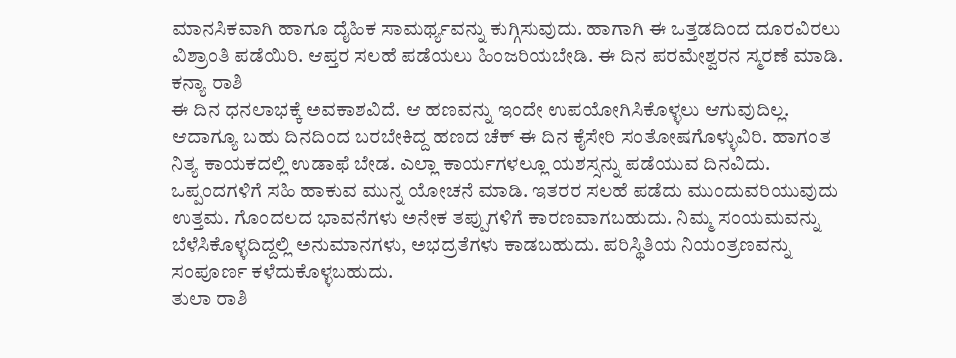ಮಾನಸಿಕವಾಗಿ ಹಾಗೂ ದೈಹಿಕ ಸಾಮರ್ಥ್ಯವನ್ನು ಕುಗ್ಗಿಸುವುದು. ಹಾಗಾಗಿ ಈ ಒತ್ತಡದಿಂದ ದೂರವಿರಲು ವಿಶ್ರಾಂತಿ ಪಡೆಯಿರಿ. ಆಪ್ತರ ಸಲಹೆ ಪಡೆಯಲು ಹಿಂಜರಿಯಬೇಡಿ. ಈ ದಿನ ಪರಮೇಶ್ವರನ ಸ್ಮರಣೆ ಮಾಡಿ.
ಕನ್ಯಾ ರಾಶಿ
ಈ ದಿನ ಧನಲಾಭಕ್ಕೆ ಅವಕಾಶವಿದೆ. ಆ ಹಣವನ್ನು ಇಂದೇ ಉಪಯೋಗಿಸಿಕೊಳ್ಳಲು ಆಗುವುದಿಲ್ಲ. ಆದಾಗ್ಯೂ ಬಹು ದಿನದಿಂದ ಬರಬೇಕಿದ್ದ ಹಣದ ಚೆಕ್ ಈ ದಿನ ಕೈಸೇರಿ ಸಂತೋಷಗೊಳ್ಳುವಿರಿ. ಹಾಗಂತ ನಿತ್ಯ ಕಾಯಕದಲ್ಲಿ ಉಡಾಫೆ ಬೇಡ. ಎಲ್ಲಾ ಕಾರ್ಯಗಳಲ್ಲೂ ಯಶಸ್ಸನ್ನು ಪಡೆಯುವ ದಿನವಿದು. ಒಪ್ಪಂದಗಳಿಗೆ ಸಹಿ ಹಾಕುವ ಮುನ್ನ ಯೋಚನೆ ಮಾಡಿ. ಇತರರ ಸಲಹೆ ಪಡೆದು ಮುಂದುವರಿಯುವುದು ಉತ್ತಮ. ಗೊಂದಲದ ಭಾವನೆಗಳು ಅನೇಕ ತಪ್ಪುಗಳಿಗೆ ಕಾರಣವಾಗಬಹುದು. ನಿಮ್ಮ ಸಂಯಮವನ್ನು ಬೆಳೆಸಿಕೊಳ್ಳದಿದ್ದಲ್ಲಿ ಅನುಮಾನಗಳು, ಅಭದ್ರತೆಗಳು ಕಾಡಬಹುದು. ಪರಿಸ್ಥಿತಿಯ ನಿಯಂತ್ರಣವನ್ನು ಸಂಪೂರ್ಣ ಕಳೆದುಕೊಳ್ಳಬಹುದು.
ತುಲಾ ರಾಶಿ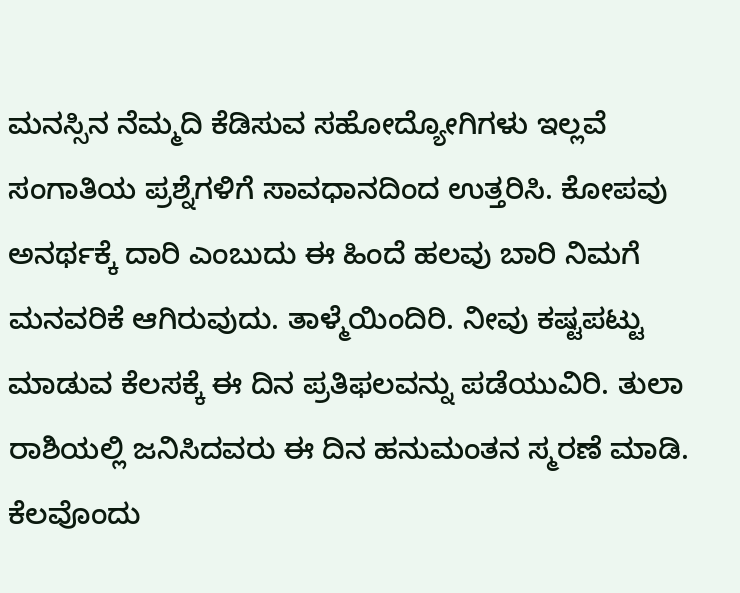ಮನಸ್ಸಿನ ನೆಮ್ಮದಿ ಕೆಡಿಸುವ ಸಹೋದ್ಯೋಗಿಗಳು ಇಲ್ಲವೆ ಸಂಗಾತಿಯ ಪ್ರಶ್ನೆಗಳಿಗೆ ಸಾವಧಾನದಿಂದ ಉತ್ತರಿಸಿ. ಕೋಪವು ಅನರ್ಥಕ್ಕೆ ದಾರಿ ಎಂಬುದು ಈ ಹಿಂದೆ ಹಲವು ಬಾರಿ ನಿಮಗೆ ಮನವರಿಕೆ ಆಗಿರುವುದು. ತಾಳ್ಮೆಯಿಂದಿರಿ. ನೀವು ಕಷ್ಟಪಟ್ಟು ಮಾಡುವ ಕೆಲಸಕ್ಕೆ ಈ ದಿನ ಪ್ರತಿಫಲವನ್ನು ಪಡೆಯುವಿರಿ. ತುಲಾ ರಾಶಿಯಲ್ಲಿ ಜನಿಸಿದವರು ಈ ದಿನ ಹನುಮಂತನ ಸ್ಮರಣೆ ಮಾಡಿ. ಕೆಲವೊಂದು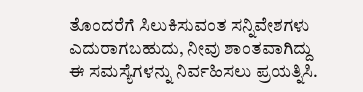ತೊಂದರೆಗೆ ಸಿಲುಕಿಸುವಂತ ಸನ್ನಿವೇಶಗಳು ಎದುರಾಗಬಹುದು, ನೀವು ಶಾಂತವಾಗಿದ್ದು ಈ ಸಮಸ್ಯೆಗಳನ್ನು ನಿರ್ವಹಿಸಲು ಪ್ರಯತ್ನಿಸಿ.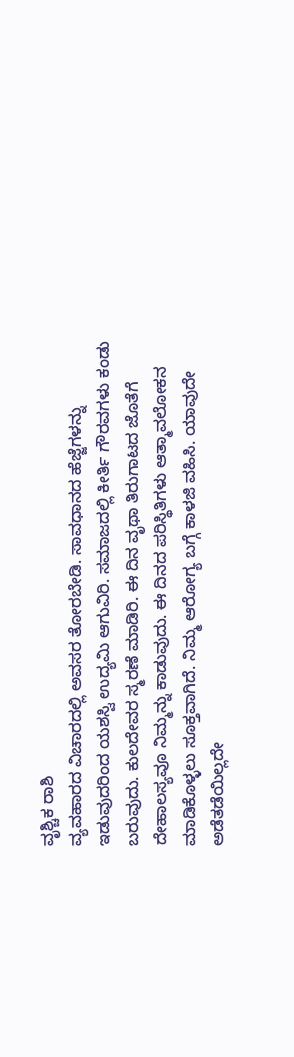ವೃಶ್ಚಿಕ ರಾಶಿ
ವ್ಯವಹಾರದ ವಿಚಾರದಲ್ಲಿ ಅವಸರ ತೋರಬೇಡಿ. ಸಾವಧಾನದ ಹೆಜ್ಜೆಗಳನ್ನು ಇಡುವುದರಿಂದ ಯಶಸ್ವಿ ಉದ್ಯಮಿ ಆಗುವಿರಿ. ಸಮಾಜದಲ್ಲಿ ಕೀರ್ತಿ ಗೌರವಗಳು ಕಂಡು ಬರುವುದು. ಕುಲದೇವರ ಸ್ಮರಣೆ ಮಾಡಿರಿ. ಈ ದಿನ ವೃಥಾ ತಿರುಗಾಟದ ಜೊತೆಗೆ ದೇಹಾಲಸ್ಯವೂ ನಿಮ್ಮನ್ನು ಕಾಡುವುದು. ಈ ದಿನದ ಪರಿಸ್ಥಿತಿಗಳು ಆತ್ಮಾವಲೋಕನ ಮಾಡಿಕೊಳ್ಳಲು ಸೂಕ್ತವಾಗಿದೆ. ನಿಮ್ಮ ಆರೋಗ್ಯ ಬಗ್ಗೆ ಕಾಳಜಿ ವಹಿಸಿ. ಯಾವುದೇ ಅಡೆತಡೆಯಿಲ್ಲದೇ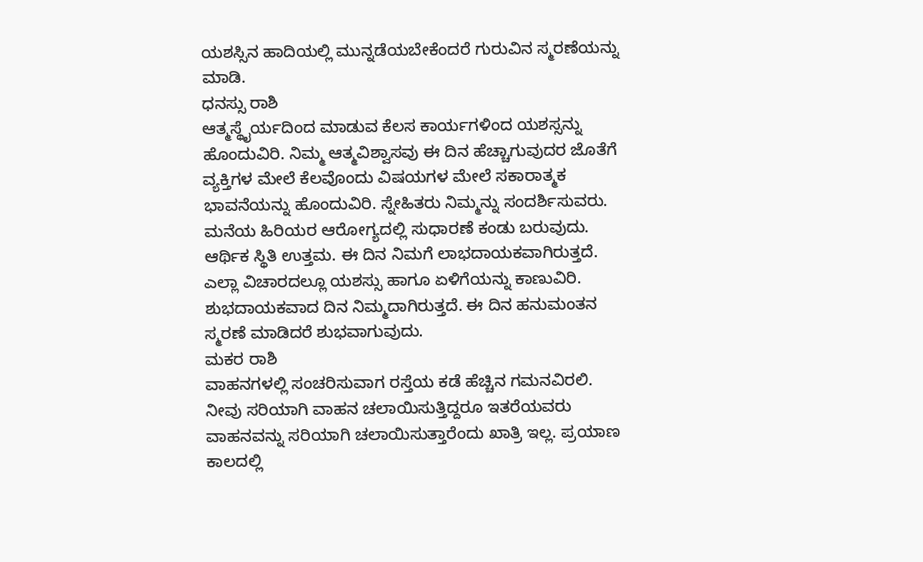ಯಶಸ್ಸಿನ ಹಾದಿಯಲ್ಲಿ ಮುನ್ನಡೆಯಬೇಕೆಂದರೆ ಗುರುವಿನ ಸ್ಮರಣೆಯನ್ನು ಮಾಡಿ.
ಧನಸ್ಸು ರಾಶಿ
ಆತ್ಮಸ್ಥೈರ್ಯದಿಂದ ಮಾಡುವ ಕೆಲಸ ಕಾರ್ಯಗಳಿಂದ ಯಶಸ್ಸನ್ನು ಹೊಂದುವಿರಿ. ನಿಮ್ಮ ಆತ್ಮವಿಶ್ವಾಸವು ಈ ದಿನ ಹೆಚ್ಚಾಗುವುದರ ಜೊತೆಗೆ ವ್ಯಕ್ತಿಗಳ ಮೇಲೆ ಕೆಲವೊಂದು ವಿಷಯಗಳ ಮೇಲೆ ಸಕಾರಾತ್ಮಕ ಭಾವನೆಯನ್ನು ಹೊಂದುವಿರಿ. ಸ್ನೇಹಿತರು ನಿಮ್ಮನ್ನು ಸಂದರ್ಶಿಸುವರು. ಮನೆಯ ಹಿರಿಯರ ಆರೋಗ್ಯದಲ್ಲಿ ಸುಧಾರಣೆ ಕಂಡು ಬರುವುದು. ಆರ್ಥಿಕ ಸ್ಥಿತಿ ಉತ್ತಮ. ಈ ದಿನ ನಿಮಗೆ ಲಾಭದಾಯಕವಾಗಿರುತ್ತದೆ. ಎಲ್ಲಾ ವಿಚಾರದಲ್ಲೂ ಯಶಸ್ಸು ಹಾಗೂ ಏಳಿಗೆಯನ್ನು ಕಾಣುವಿರಿ. ಶುಭದಾಯಕವಾದ ದಿನ ನಿಮ್ಮದಾಗಿರುತ್ತದೆ. ಈ ದಿನ ಹನುಮಂತನ ಸ್ಮರಣೆ ಮಾಡಿದರೆ ಶುಭವಾಗುವುದು.
ಮಕರ ರಾಶಿ
ವಾಹನಗಳಲ್ಲಿ ಸಂಚರಿಸುವಾಗ ರಸ್ತೆಯ ಕಡೆ ಹೆಚ್ಚಿನ ಗಮನವಿರಲಿ. ನೀವು ಸರಿಯಾಗಿ ವಾಹನ ಚಲಾಯಿಸುತ್ತಿದ್ದರೂ ಇತರೆಯವರು ವಾಹನವನ್ನು ಸರಿಯಾಗಿ ಚಲಾಯಿಸುತ್ತಾರೆಂದು ಖಾತ್ರಿ ಇಲ್ಲ. ಪ್ರಯಾಣ ಕಾಲದಲ್ಲಿ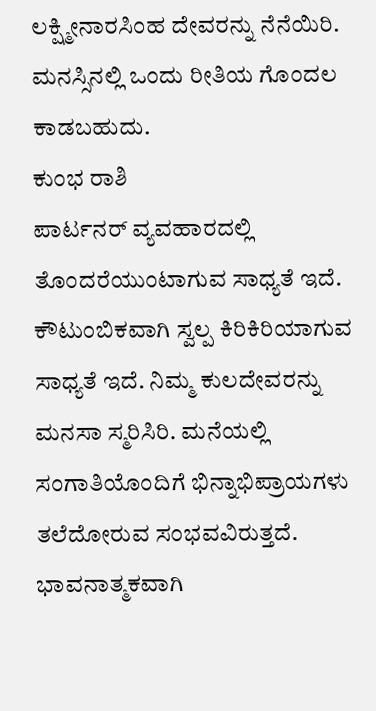ಲಕ್ಷ್ಮೀನಾರಸಿಂಹ ದೇವರನ್ನು ನೆನೆಯಿರಿ. ಮನಸ್ಸಿನಲ್ಲಿ ಒಂದು ರೀತಿಯ ಗೊಂದಲ ಕಾಡಬಹುದು.
ಕುಂಭ ರಾಶಿ
ಪಾರ್ಟನರ್ ವ್ಯವಹಾರದಲ್ಲಿ ತೊಂದರೆಯುಂಟಾಗುವ ಸಾಧ್ಯತೆ ಇದೆ. ಕೌಟುಂಬಿಕವಾಗಿ ಸ್ವಲ್ಪ ಕಿರಿಕಿರಿಯಾಗುವ ಸಾಧ್ಯತೆ ಇದೆ. ನಿಮ್ಮ ಕುಲದೇವರನ್ನು ಮನಸಾ ಸ್ಮರಿಸಿರಿ. ಮನೆಯಲ್ಲಿ ಸಂಗಾತಿಯೊಂದಿಗೆ ಭಿನ್ನಾಭಿಪ್ರಾಯಗಳು ತಲೆದೋರುವ ಸಂಭವವಿರುತ್ತದೆ. ಭಾವನಾತ್ಮಕವಾಗಿ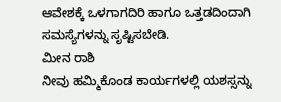ಆವೇಶಕ್ಕೆ ಒಳಗಾಗದಿರಿ ಹಾಗೂ ಒತ್ತಡದಿಂದಾಗಿ ಸಮಸ್ಯೆಗಳನ್ನು ಸೃಷ್ಟಿಸಬೇಡಿ.
ಮೀನ ರಾಶಿ
ನೀವು ಹಮ್ಮಿಕೊಂಡ ಕಾರ್ಯಗಳಲ್ಲಿ ಯಶಸ್ಸನ್ನು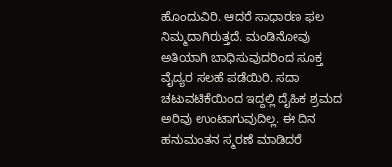ಹೊಂದುವಿರಿ. ಆದರೆ ಸಾಧಾರಣ ಫಲ ನಿಮ್ಮದಾಗಿರುತ್ತದೆ. ಮಂಡಿನೋವು ಅತಿಯಾಗಿ ಬಾಧಿಸುವುದರಿಂದ ಸೂಕ್ತ ವೈದ್ಯರ ಸಲಹೆ ಪಡೆಯಿರಿ. ಸದಾ ಚಟುವಟಿಕೆಯಿಂದ ಇದ್ದಲ್ಲಿ ದೈಹಿಕ ಶ್ರಮದ ಅರಿವು ಉಂಟಾಗುವುದಿಲ್ಲ. ಈ ದಿನ ಹನುಮಂತನ ಸ್ಮರಣೆ ಮಾಡಿದರೆ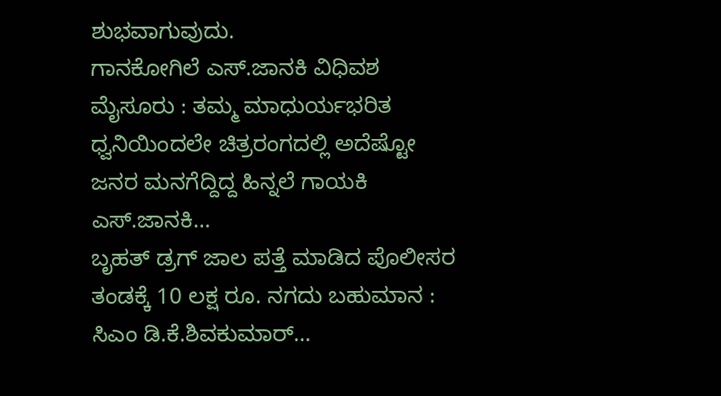ಶುಭವಾಗುವುದು.
ಗಾನಕೋಗಿಲೆ ಎಸ್.ಜಾನಕಿ ವಿಧಿವಶ ಮೈಸೂರು : ತಮ್ಮ ಮಾಧುರ್ಯಭರಿತ ಧ್ವನಿಯಿಂದಲೇ ಚಿತ್ರರಂಗದಲ್ಲಿ ಅದೆಷ್ಟೋ ಜನರ ಮನಗೆದ್ದಿದ್ದ ಹಿನ್ನಲೆ ಗಾಯಕಿ ಎಸ್.ಜಾನಕಿ…
ಬೃಹತ್ ಡ್ರಗ್ ಜಾಲ ಪತ್ತೆ ಮಾಡಿದ ಪೊಲೀಸರ ತಂಡಕ್ಕೆ 10 ಲಕ್ಷ ರೂ. ನಗದು ಬಹುಮಾನ : ಸಿಎಂ ಡಿ.ಕೆ.ಶಿವಕುಮಾರ್…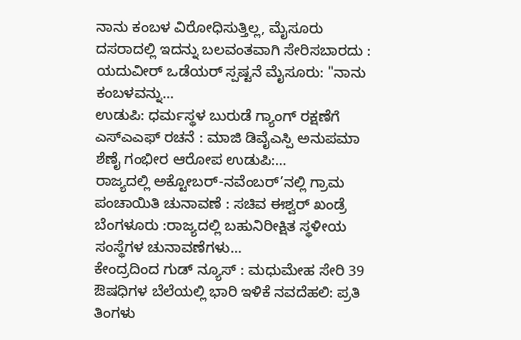ನಾನು ಕಂಬಳ ವಿರೋಧಿಸುತ್ತಿಲ್ಲ, ಮೈಸೂರು ದಸರಾದಲ್ಲಿ ಇದನ್ನು ಬಲವಂತವಾಗಿ ಸೇರಿಸಬಾರದು : ಯದುವೀರ್ ಒಡೆಯರ್ ಸ್ಪಷ್ಟನೆ ಮೈಸೂರು: "ನಾನು ಕಂಬಳವನ್ನು…
ಉಡುಪಿ: ಧರ್ಮಸ್ಥಳ ಬುರುಡೆ ಗ್ಯಾಂಗ್ ರಕ್ಷಣೆಗೆ ಎಸ್ಎಎಫ್ ರಚನೆ : ಮಾಜಿ ಡಿವೈಎಸ್ಪಿ ಅನುಪಮಾ ಶೆಣೈ ಗಂಭೀರ ಆರೋಪ ಉಡುಪಿ:…
ರಾಜ್ಯದಲ್ಲಿ ಅಕ್ಟೋಬರ್-ನವೆಂಬರ್’ನಲ್ಲಿ ಗ್ರಾಮ ಪಂಚಾಯಿತಿ ಚುನಾವಣೆ : ಸಚಿವ ಈಶ್ವರ್ ಖಂಡ್ರೆ ಬೆಂಗಳೂರು :ರಾಜ್ಯದಲ್ಲಿ ಬಹುನಿರೀಕ್ಷಿತ ಸ್ಥಳೀಯ ಸಂಸ್ಥೆಗಳ ಚುನಾವಣೆಗಳು…
ಕೇಂದ್ರದಿಂದ ಗುಡ್ ನ್ಯೂಸ್ : ಮಧುಮೇಹ ಸೇರಿ 39 ಔಷಧಿಗಳ ಬೆಲೆಯಲ್ಲಿ ಭಾರಿ ಇಳಿಕೆ ನವದೆಹಲಿ: ಪ್ರತಿ ತಿಂಗಳು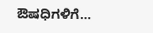ಔಷಧಿಗಳಿಗೆ…